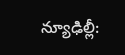న్యూఢిల్లీ: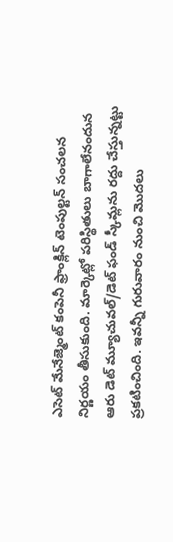ఎసెట్ మేనేజ్మెంట్ కంపెనీ ఫ్రాంక్లిన్ టెంపుల్టన్ సంచలన నిర్ణయం తీసుకుంది. మార్కెట్లో పరిస్థితులు బాగాలేనందున ఆరు డెట్ మ్యూచువల్/డెట్ ఫండ్ స్కీమ్లను రద్దు చేస్తున్నట్టు ప్రకటించింది. ఇవన్నీ గురువారం నుంచి మొదలు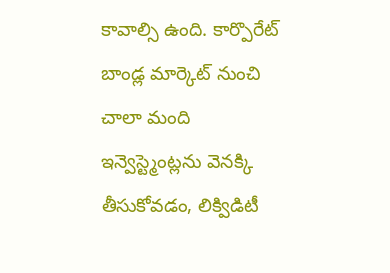కావాల్సి ఉంది. కార్పొరేట్ బాండ్ల మార్కెట్ నుంచి చాలా మంది ఇన్వెస్ట్మెంట్లను వెనక్కి తీసుకోవడం, లిక్విడిటీ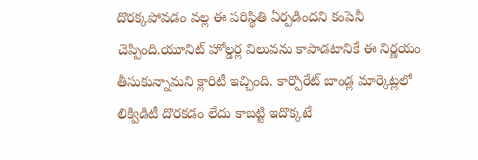దొరక్కపోవడం వల్ల ఈ పరిస్థితి ఏర్పడిందని కంపెనీ చెప్పింది.యూనిట్ హోల్డర్ల విలువను కాపాడటానికే ఈ నిర్ణయం తీసుకున్నామని క్లారిటీ ఇచ్చింది. కార్పొరేట్ బాండ్ల మార్కెట్లలో లిక్విడిటీ దొరకడం లేదు కాబట్టి ఇదొక్కటే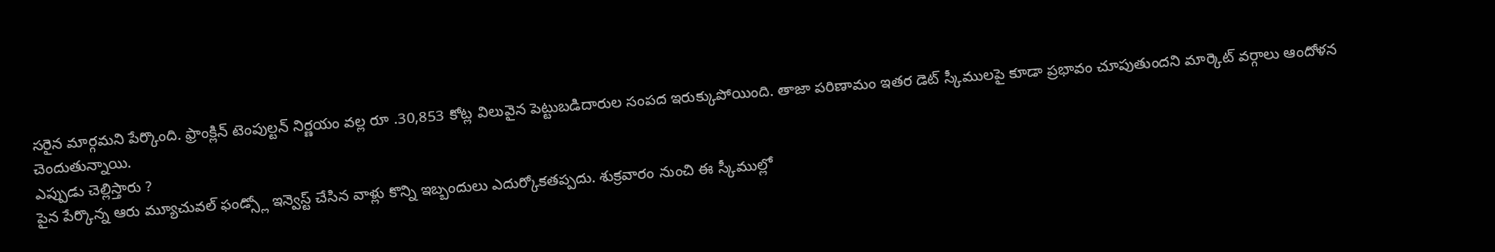సరైన మార్గమని పేర్కొంది. ఫ్రాంక్లిన్ టెంపుల్టన్ నిర్ణయం వల్ల రూ .30,853 కోట్ల విలువైన పెట్టుబడిదారుల సంపద ఇరుక్కుపోయింది. తాజా పరిణామం ఇతర డెట్ స్కీములపై కూడా ప్రభావం చూపుతుందని మార్కెట్ వర్గాలు ఆందోళన చెందుతున్నాయి.
ఎప్పుడు చెల్లిస్తారు ?
పైన పేర్కొన్న ఆరు మ్యూచువల్ ఫండ్స్లో ఇన్వెస్ట్ చేసిన వాళ్లు కొన్ని ఇబ్బందులు ఎదుర్కోకతప్పదు. శుక్రవారం నుంచి ఈ స్కీముల్లో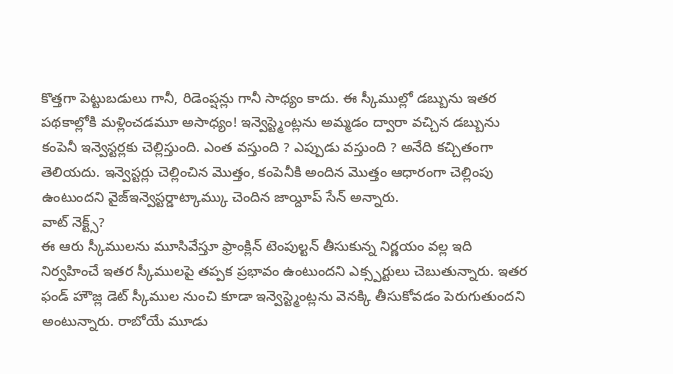కొత్తగా పెట్టుబడులు గానీ, రిడెంప్షన్లు గానీ సాధ్యం కాదు. ఈ స్కీముల్లో డబ్బును ఇతర పథకాల్లోకి మళ్లించడమూ అసాధ్యం! ఇన్వెస్ట్మెంట్లను అమ్మడం ద్వారా వచ్చిన డబ్బును కంపెనీ ఇన్వెస్టర్లకు చెల్లిస్తుంది. ఎంత వస్తుంది ? ఎప్పుడు వస్తుంది ? అనేది కచ్చితంగా తెలియదు. ఇన్వెస్టర్లు చెల్లించిన మొత్తం, కంపెనీకి అందిన మొత్తం ఆధారంగా చెల్లింపు ఉంటుందని వైజ్ఇన్వెస్టర్డాట్కామ్కు చెందిన జాయ్దీప్ సేన్ అన్నారు.
వాట్ నెక్ట్స్?
ఈ ఆరు స్కీములను మూసివేస్తూ ఫ్రాంక్లిన్ టెంపుల్టన్ తీసుకున్న నిర్ణయం వల్ల ఇది నిర్వహించే ఇతర స్కీములపై తప్పక ప్రభావం ఉంటుందని ఎక్స్పర్టులు చెబుతున్నారు. ఇతర ఫండ్ హౌజ్ల డెట్ స్కీముల నుంచి కూడా ఇన్వెస్ట్మెంట్లను వెనక్కి తీసుకోవడం పెరుగుతుందని అంటున్నారు. రాబోయే మూడు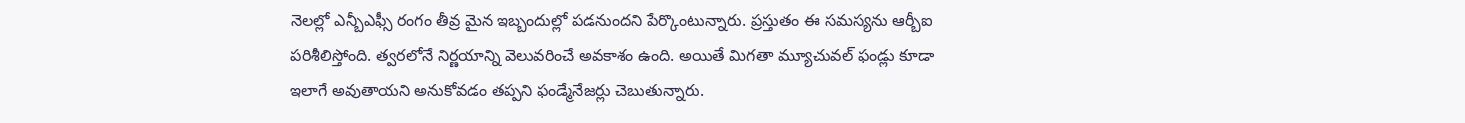నెలల్లో ఎన్బీఎఫ్సీ రంగం తీవ్ర మైన ఇబ్బందుల్లో పడనుందని పేర్కొంటున్నారు. ప్రస్తుతం ఈ సమస్యను ఆర్బీఐ పరిశీలిస్తోంది. త్వరలోనే నిర్ణయాన్ని వెలువరించే అవకాశం ఉంది. అయితే మిగతా మ్యూచువల్ ఫండ్లు కూడా ఇలాగే అవుతాయని అనుకోవడం తప్పని ఫండ్మేనేజర్లు చెబుతున్నారు.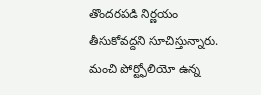తొందరపడి నిర్ణయం తీసుకోవద్దని సూచిస్తున్నారు. మంచి పోర్ట్ఫోలియో ఉన్న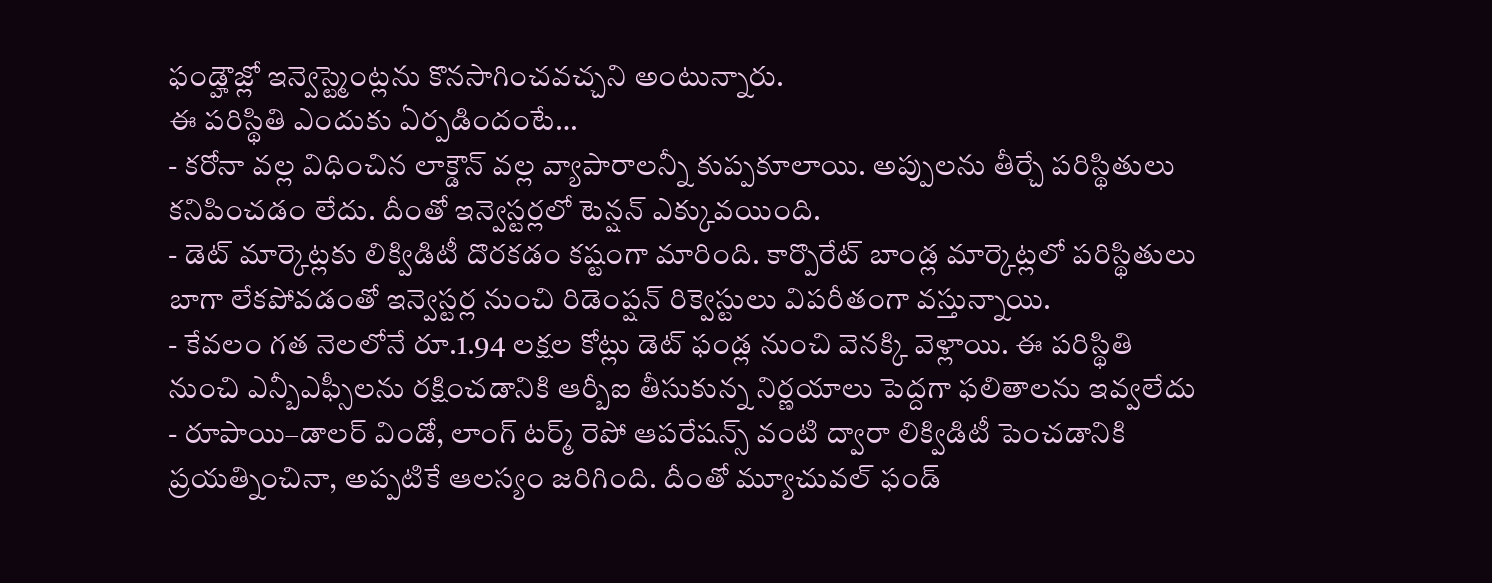ఫండ్హౌజ్లో ఇన్వెస్ట్మెంట్లను కొనసాగించవచ్చని అంటున్నారు.
ఈ పరిస్థితి ఎందుకు ఏర్పడిందంటే…
- కరోనా వల్ల విధించిన లాక్డౌన్ వల్ల వ్యాపారాలన్నీ కుప్పకూలాయి. అప్పులను తీర్చే పరిస్థితులు కనిపించడం లేదు. దీంతో ఇన్వెస్టర్లలో టెన్షన్ ఎక్కువయింది.
- డెట్ మార్కెట్లకు లిక్విడిటీ దొరకడం కష్టంగా మారింది. కార్పొరేట్ బాండ్ల మార్కెట్లలో పరిస్థితులు బాగా లేకపోవడంతో ఇన్వెస్టర్ల నుంచి రిడెంప్షన్ రిక్వెస్టులు విపరీతంగా వస్తున్నాయి.
- కేవలం గత నెలలోనే రూ.1.94 లక్షల కోట్లు డెట్ ఫండ్ల నుంచి వెనక్కి వెళ్లాయి. ఈ పరిస్థితి నుంచి ఎన్బీఎఫ్సీలను రక్షించడానికి ఆర్బీఐ తీసుకున్న నిర్ణయాలు పెద్దగా ఫలితాలను ఇవ్వలేదు
- రూపాయి–డాలర్ విండో, లాంగ్ టర్మ్ రెపో ఆపరేషన్స్ వంటి ద్వారా లిక్విడిటీ పెంచడానికి ప్రయత్నించినా, అప్పటికే ఆలస్యం జరిగింది. దీంతో మ్యూచువల్ ఫండ్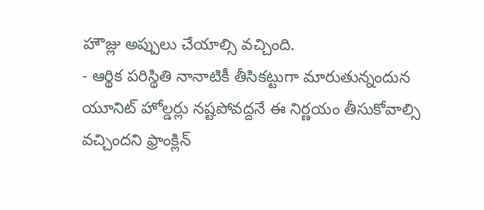హౌజ్లు అప్పులు చేయాల్సి వచ్చింది.
- ఆర్థిక పరిస్థితి నానాటికీ తీసికట్టుగా మారుతున్నందున యూనిట్ హోల్డర్లు నష్టపోవద్దనే ఈ నిర్ణయం తీసుకోవాల్సి వచ్చిందని ఫ్రాంక్లిన్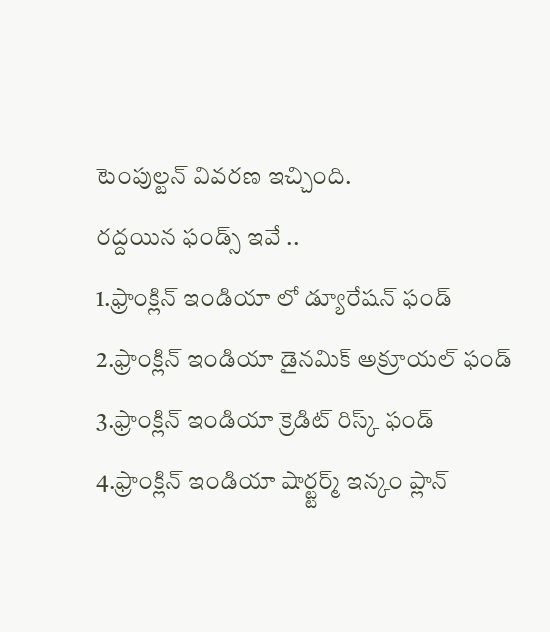టెంపుల్టన్ వివరణ ఇచ్చింది.
రద్దయిన ఫండ్స్ ఇవే ..
1.ఫ్రాంక్లిన్ ఇండియా లో డ్యూరేషన్ ఫండ్
2.ఫ్రాంక్లిన్ ఇండియా డైనమిక్ అక్రూయల్ ఫండ్
3.ఫ్రాంక్లిన్ ఇండియా క్రెడిట్ రిస్క్ ఫండ్
4.ఫ్రాంక్లిన్ ఇండియా షార్ట్టర్మ్ ఇన్కం ప్లాన్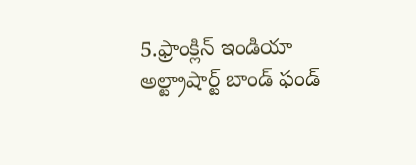5.ఫ్రాంక్లిన్ ఇండియా అల్ట్రాషార్ట్ బాండ్ ఫండ్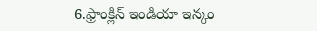6.ఫ్రాంక్లిన్ ఇండియా ఇన్కం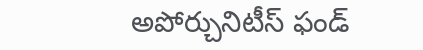అపోర్చునిటీస్ ఫండ్